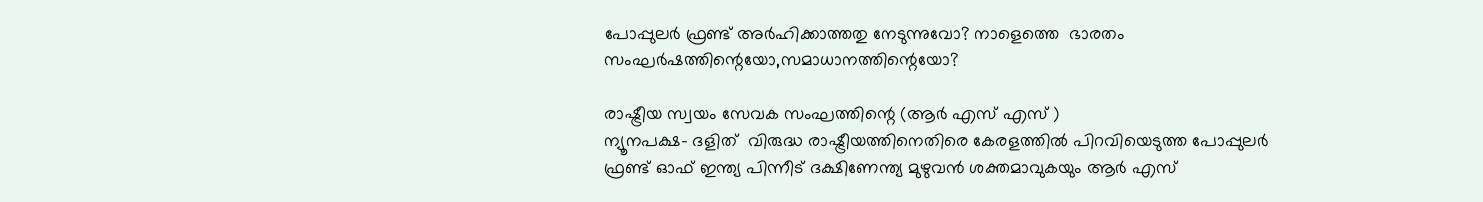പോപ്പുലർ ഫ്രണ്ട്‌ അർഹിക്കാത്തതു നേടുന്നുവോ? നാളെത്തെ  ഭാരതം സംഘർഷത്തിന്റെയോ,സമാധാനത്തിന്റെയോ?

രാഷ്ട്രീയ സ്വയം സേവക സംഘത്തിന്റെ (ആര്‍ എസ് എസ് )
ന്യൂനപക്ഷ- ദളിത്  വിരുദ്ധ രാഷ്ട്രീയത്തിനെതിരെ കേരളത്തിൽ പിറവിയെടുത്ത പോപ്പുലർ ഫ്രണ്ട്‌ ഓഫ് ഇന്ത്യ പിന്നീട്‌ ദക്ഷിണേന്ത്യ മുഴുവൻ ശക്തമാവുകയും ആർ എസ്‌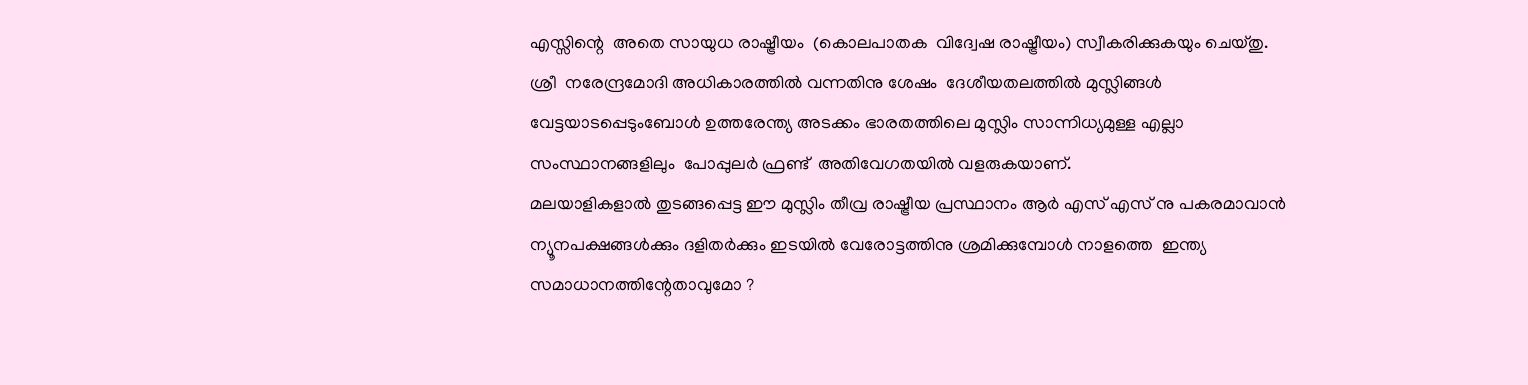എസ്സിന്റെ  അതെ സായുധ രാഷ്ട്രീയം  (കൊലപാതക  വിദ്വേഷ രാഷ്ട്രീയം) സ്വീകരിക്കുകയും ചെയ്തു.
ശ്രീ  നരേന്ദ്രമോദി അധികാരത്തിൽ വന്നതിനു ശേഷം  ദേശീയതലത്തിൽ മുസ്ലിങ്ങൾ വേട്ടയാടപ്പെടുംബോൾ ഉത്തരേന്ത്യ അടക്കം ഭാരതത്തിലെ മുസ്ലിം സാന്നിധ്യമുള്ള എല്ലാ സംസ്ഥാനങ്ങളിലും  പോപ്പുലർ ഫ്രണ്ട്‌  അതിവേഗതയിൽ വളരുകയാണ്.
മലയാളികളാൽ തുടങ്ങപ്പെട്ട ഈ മുസ്ലിം തീവ്ര രാഷ്ട്രീയ പ്രസ്ഥാനം ആര്‍ എസ് എസ് നു പകരമാവാൻ ന്യൂനപക്ഷങ്ങൾക്കും ദളിതർക്കും ഇടയിൽ വേരോട്ടത്തിനു ശ്രമിക്കുമ്പോൾ നാളത്തെ  ഇന്ത്യ സമാധാനത്തിന്റേതാവുമോ ?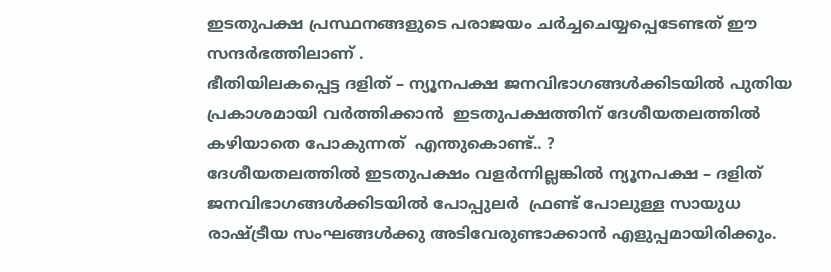ഇടതുപക്ഷ പ്രസ്ഥനങ്ങളുടെ പരാജയം ചർച്ചചെയ്യപ്പെടേണ്ടത് ഈ സന്ദർഭത്തിലാണ് .
ഭീതിയിലകപ്പെട്ട ദളിത് – ന്യൂനപക്ഷ ജനവിഭാഗങ്ങൾക്കിടയിൽ പുതിയ പ്രകാശമായി വർത്തിക്കാൻ  ഇടതുപക്ഷത്തിന് ദേശീയതലത്തിൽ കഴിയാതെ പോകുന്നത്  എന്തുകൊണ്ട്.. ?
ദേശീയതലത്തിൽ ഇടതുപക്ഷം വളർന്നില്ലങ്കിൽ ന്യൂനപക്ഷ – ദളിത്  ജനവിഭാഗങ്ങൾക്കിടയിൽ പോപ്പുലർ  ഫ്രണ്ട്‌ പോലുള്ള സായുധ രാഷ്ട്രീയ സംഘങ്ങൾക്കു അടിവേരുണ്ടാക്കാൻ എളുപ്പമായിരിക്കും.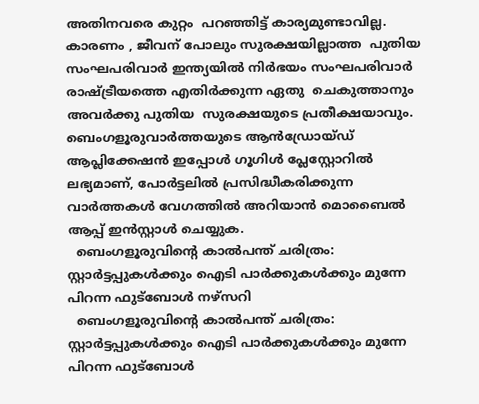അതിനവരെ കുറ്റം  പറഞ്ഞിട്ട് കാര്യമുണ്ടാവില്ല.
കാരണം , ജീവന് പോലും സുരക്ഷയില്ലാത്ത  പുതിയ സംഘപരിവാര്‍ ഇന്ത്യയിൽ നിർഭയം സംഘപരിവാര്‍ രാഷ്ട്രീയത്തെ എതിർക്കുന്ന ഏതു  ചെകുത്താനും അവർക്കു പുതിയ  സുരക്ഷയുടെ പ്രതീക്ഷയാവും.
ബെംഗളൂരുവാർത്തയുടെ ആൻഡ്രോയ്ഡ് ആപ്ലിക്കേഷൻ ഇപ്പോൾ ഗൂഗിൾ പ്ലേസ്റ്റോറിൽ ലഭ്യമാണ്, പോർട്ടലിൽ പ്രസിദ്ധീകരിക്കുന്ന വാർത്തകൾ വേഗത്തിൽ അറിയാൻ മൊബൈൽ ആപ്പ് ഇൻസ്റ്റാൾ ചെയ്യുക.
  ബെംഗളൂരുവിന്റെ കാൽപന്ത് ചരിത്രം: സ്റ്റാർട്ടപ്പുകൾക്കും ഐടി പാർക്കുകൾക്കും മുന്നേ പിറന്ന ഫുട്ബോൾ നഴ്സറി
  ബെംഗളൂരുവിന്റെ കാൽപന്ത് ചരിത്രം: സ്റ്റാർട്ടപ്പുകൾക്കും ഐടി പാർക്കുകൾക്കും മുന്നേ പിറന്ന ഫുട്ബോൾ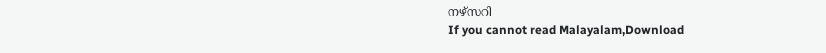നഴ്സറി
If you cannot read Malayalam,Download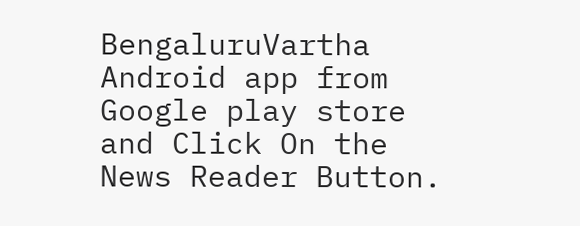BengaluruVartha Android app from Google play store and Click On the News Reader Button.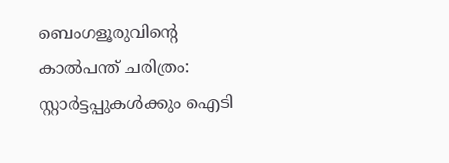ബെംഗളൂരുവിന്റെ കാൽപന്ത് ചരിത്രം: സ്റ്റാർട്ടപ്പുകൾക്കും ഐടി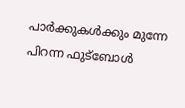പാർക്കുകൾക്കും മുന്നേ പിറന്ന ഫുട്ബോൾ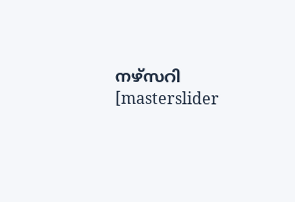നഴ്സറി
[masterslider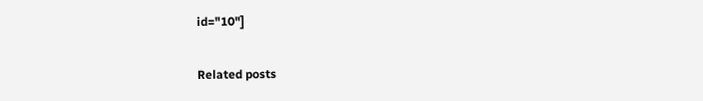id="10"]

Related posts